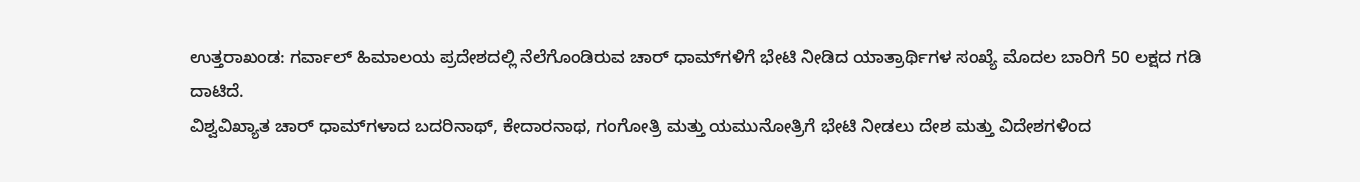ಉತ್ತರಾಖಂಡ: ಗರ್ವಾಲ್ ಹಿಮಾಲಯ ಪ್ರದೇಶದಲ್ಲಿ ನೆಲೆಗೊಂಡಿರುವ ಚಾರ್ ಧಾಮ್‌ಗಳಿಗೆ ಭೇಟಿ ನೀಡಿದ ಯಾತ್ರಾರ್ಥಿಗಳ ಸಂಖ್ಯೆ ಮೊದಲ ಬಾರಿಗೆ 50 ಲಕ್ಷದ ಗಡಿ ದಾಟಿದೆ.
ವಿಶ್ವವಿಖ್ಯಾತ ಚಾರ್ ಧಾಮ್‌ಗಳಾದ ಬದರಿನಾಥ್, ಕೇದಾರನಾಥ, ಗಂಗೋತ್ರಿ ಮತ್ತು ಯಮುನೋತ್ರಿಗೆ ಭೇಟಿ ನೀಡಲು ದೇಶ ಮತ್ತು ವಿದೇಶಗಳಿಂದ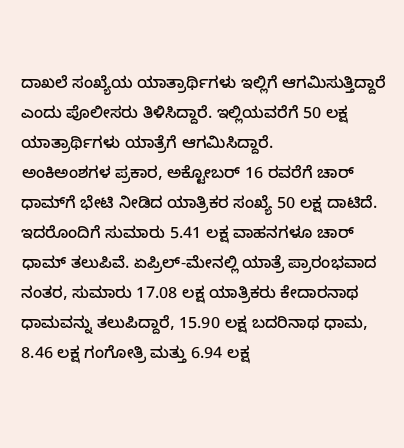ದಾಖಲೆ ಸಂಖ್ಯೆಯ ಯಾತ್ರಾರ್ಥಿಗಳು ಇಲ್ಲಿಗೆ ಆಗಮಿಸುತ್ತಿದ್ದಾರೆ ಎಂದು ಪೊಲೀಸರು ತಿಳಿಸಿದ್ದಾರೆ. ಇಲ್ಲಿಯವರೆಗೆ 50 ಲಕ್ಷ ಯಾತ್ರಾರ್ಥಿಗಳು ಯಾತ್ರೆಗೆ ಆಗಮಿಸಿದ್ದಾರೆ.
ಅಂಕಿಅಂಶಗಳ ಪ್ರಕಾರ, ಅಕ್ಟೋಬರ್ 16 ರವರೆಗೆ ಚಾರ್ ಧಾಮ್‌ಗೆ ಭೇಟಿ ನೀಡಿದ ಯಾತ್ರಿಕರ ಸಂಖ್ಯೆ 50 ಲಕ್ಷ ದಾಟಿದೆ. ಇದರೊಂದಿಗೆ ಸುಮಾರು 5.41 ಲಕ್ಷ ವಾಹನಗಳೂ ಚಾರ್ ಧಾಮ್ ತಲುಪಿವೆ. ಏಪ್ರಿಲ್-ಮೇನಲ್ಲಿ ಯಾತ್ರೆ ಪ್ರಾರಂಭವಾದ ನಂತರ, ಸುಮಾರು 17.08 ಲಕ್ಷ ಯಾತ್ರಿಕರು ಕೇದಾರನಾಥ ಧಾಮವನ್ನು ತಲುಪಿದ್ದಾರೆ, 15.90 ಲಕ್ಷ ಬದರಿನಾಥ ಧಾಮ, 8.46 ಲಕ್ಷ ಗಂಗೋತ್ರಿ ಮತ್ತು 6.94 ಲಕ್ಷ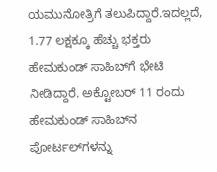ಯಮುನೋತ್ರಿಗೆ ತಲುಪಿದ್ದಾರೆ.ಇದಲ್ಲದೆ, 1.77 ಲಕ್ಷಕ್ಕೂ ಹೆಚ್ಚು ಭಕ್ತರು ಹೇಮಕುಂಡ್ ಸಾಹಿಬ್‌ಗೆ ಭೇಟಿ ನೀಡಿದ್ದಾರೆ. ಅಕ್ಟೋಬರ್ 11 ರಂದು ಹೇಮಕುಂಡ್ ಸಾಹಿಬ್‌ನ ಪೋರ್ಟಲ್‌ಗಳನ್ನು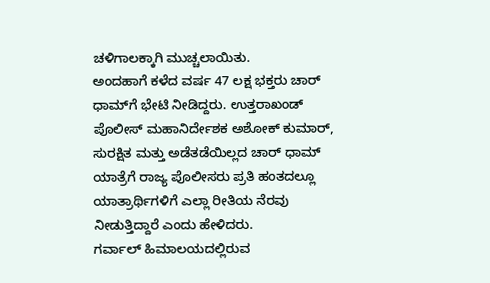ಚಳಿಗಾಲಕ್ಕಾಗಿ ಮುಚ್ಚಲಾಯಿತು.
ಅಂದಹಾಗೆ ಕಳೆದ ವರ್ಷ 47 ಲಕ್ಷ ಭಕ್ತರು ಚಾರ್ ಧಾಮ್‌ಗೆ ಭೇಟಿ ನೀಡಿದ್ದರು. ಉತ್ತರಾಖಂಡ್ ಪೊಲೀಸ್ ಮಹಾನಿರ್ದೇಶಕ ಅಶೋಕ್ ಕುಮಾರ್, ಸುರಕ್ಷಿತ ಮತ್ತು ಅಡೆತಡೆಯಿಲ್ಲದ ಚಾರ್ ಧಾಮ್ ಯಾತ್ರೆಗೆ ರಾಜ್ಯ ಪೊಲೀಸರು ಪ್ರತಿ ಹಂತದಲ್ಲೂ ಯಾತ್ರಾರ್ಥಿಗಳಿಗೆ ಎಲ್ಲಾ ರೀತಿಯ ನೆರವು ನೀಡುತ್ತಿದ್ದಾರೆ ಎಂದು ಹೇಳಿದರು.
ಗರ್ವಾಲ್ ಹಿಮಾಲಯದಲ್ಲಿರುವ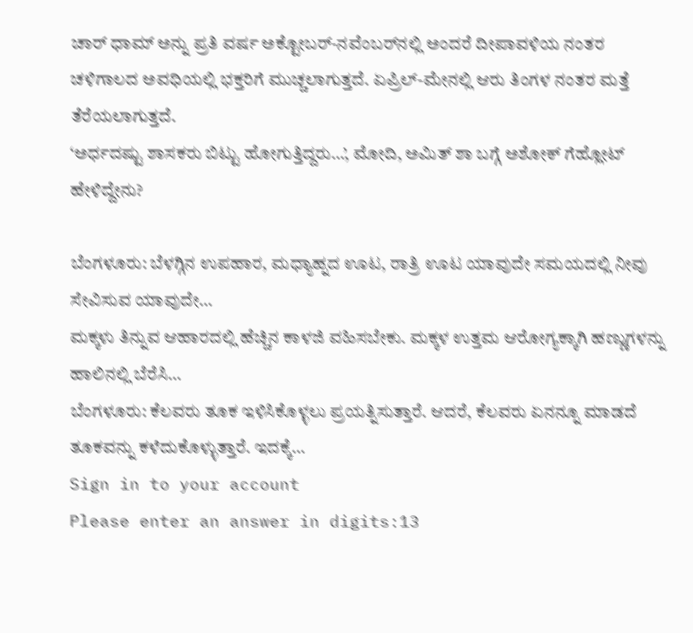ಚಾರ್ ಧಾಮ್ ಅನ್ನು ಪ್ರತಿ ವರ್ಷ ಅಕ್ಟೋಬರ್-ನವೆಂಬರ್‌ನಲ್ಲಿ ಅಂದರೆ ದೀಪಾವಳಿಯ ನಂತರ ಚಳಿಗಾಲದ ಅವಧಿಯಲ್ಲಿ ಭಕ್ತರಿಗೆ ಮುಚ್ಚಲಾಗುತ್ತದೆ. ಏಪ್ರಿಲ್-ಮೇನಲ್ಲಿ ಆರು ತಿಂಗಳ ನಂತರ ಮತ್ತೆ ತೆರೆಯಲಾಗುತ್ತದೆ.
‘ಅರ್ಧದಷ್ಟು ಶಾಸಕರು ಬಿಟ್ಟು ಹೋಗುತ್ತಿದ್ದರು…’, ಮೋದಿ, ಅಮಿತ್ ಶಾ ಬಗ್ಗೆ ಅಶೋಕ್ ಗೆಹ್ಲೋಟ್ ಹೇಳಿದ್ದೇನು?

ಬೆಂಗಳೂರು: ಬೆಳಗ್ಗಿನ ಉಪಹಾರ, ಮಧ್ಯಾಹ್ನದ ಊಟ, ರಾತ್ರಿ ಊಟ ಯಾವುದೇ ಸಮಯದಲ್ಲಿ ನೀವು ಸೇವಿಸುವ ಯಾವುದೇ…
ಮಕ್ಕಳು ತಿನ್ನುವ ಆಹಾರದಲ್ಲಿ ಹೆಚ್ಚಿನ ಕಾಳಜಿ ವಹಿಸಬೇಕು. ಮಕ್ಕಳ ಉತ್ತಮ ಆರೋಗ್ಯಕ್ಕಾಗಿ ಹಣ್ಣುಗಳನ್ನು ಹಾಲಿನಲ್ಲಿ ಬೆರೆಸಿ…
ಬೆಂಗಳೂರು: ಕೆಲವರು ತೂಕ ಇಳಿಸಿಕೊಳ್ಳಲು ಪ್ರಯತ್ನಿಸುತ್ತಾರೆ. ಆದರೆ, ಕೆಲವರು ಏನನ್ನೂ ಮಾಡದೆ ತೂಕವನ್ನು ಕಳೆದುಕೊಳ್ಳುತ್ತಾರೆ. ಇದಕ್ಕೆ…
Sign in to your account
Please enter an answer in digits:13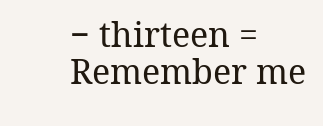− thirteen =
Remember me